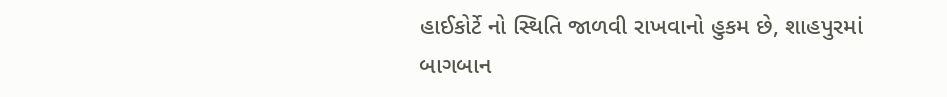હાઈકોર્ટે નો સ્થિતિ જાળવી રાખવાનો હુકમ છે, શાહપુરમાં બાગબાન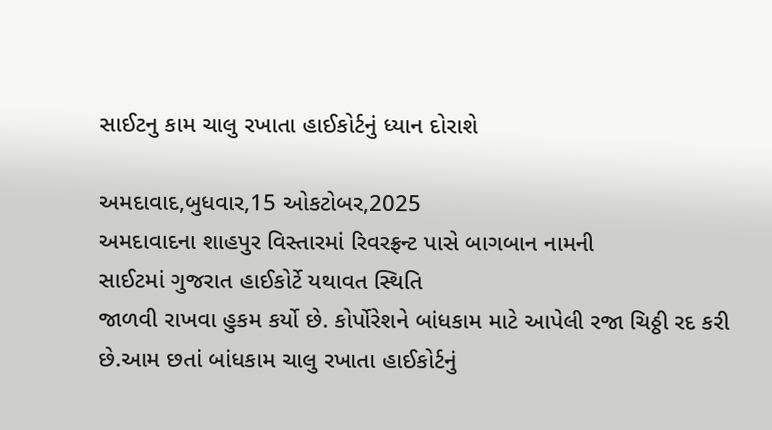સાઈટનુ કામ ચાલુ રખાતા હાઈકોર્ટનું ધ્યાન દોરાશે

અમદાવાદ,બુધવાર,15 ઓકટોબર,2025
અમદાવાદના શાહપુર વિસ્તારમાં રિવરફ્રન્ટ પાસે બાગબાન નામની
સાઈટમાં ગુજરાત હાઈકોર્ટે યથાવત સ્થિતિ
જાળવી રાખવા હુકમ કર્યો છે. કોર્પોરેશને બાંધકામ માટે આપેલી રજા ચિઠ્ઠી રદ કરી
છે.આમ છતાં બાંધકામ ચાલુ રખાતા હાઈકોર્ટનું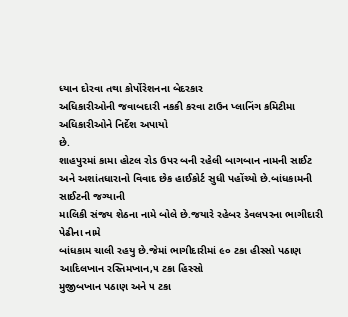ધ્યાન દોરવા તથા કોર્પોરેશનના બેદરકાર
અધિકારીઓની જવાબદારી નકકી કરવા ટાઉન પ્લાનિંગ કમિટીમા અધિકારીઓને નિર્દેશ અપાયો
છે.
શાહપુરમાં કામા હોટલ રોડ ઉપર બની રહેલી બાગબાન નામની સાઈટ
અને અશાંતધારાનો વિવાદ છેક હાઈકોર્ટ સુધી પહોંચ્યો છે.બાંધકામની સાઈટની જગ્યાની
માલિકી સંજય શેઠના નામે બોલે છે.જયારે રહેબર ડેવલપરના ભાગીદારી પેઢીના નામે
બાંધકામ ચાલી રહયુ છે.જેમાં ભાગીદારીમાં ૯૦ ટકા હીસ્સો પઠાણ આદિલખાન રસ્તિમખાન,૫ ટકા હિસ્સો
મુજીબખાન પઠાણ અને ૫ ટકા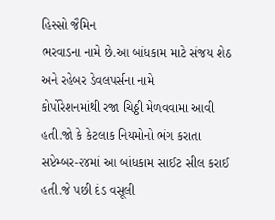હિસ્સો જૈમિન
ભરવાડના નામે છે.આ બાંધકામ માટે સંજય શેઠ અને રહેબર ડેવલપર્સના નામે
કોર્પોરેશનમાંથી રજા ચિઠ્ઠી મેળવવામા આવી હતી.જો કે કેટલાક નિયમોનો ભંગ કરાતા
સપ્ટેમ્બર-૨૪માં આ બાંધકામ સાઈટ સીલ કરાઈ હતી.જે પછી દંડ વસૂલી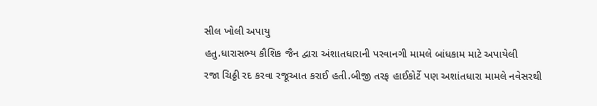સીલ ખોલી અપાયુ
હતુ.ધારાસભ્ય કૌશિક જૈન દ્વારા અંશાતધારાની પરવાનગી મામલે બાંધકામ માટે અપાયેલી
રજા ચિઠ્ઠી રદ કરવા રજૂઆત કરાઈ હતી.બીજી તરફ હાઈકોર્ટે પણ અશાંતધારા મામલે નવેસરથી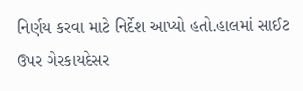નિર્ણય કરવા માટે નિર્દેશ આપ્યો હતો.હાલમાં સાઈટ ઉપર ગેરકાયદેસર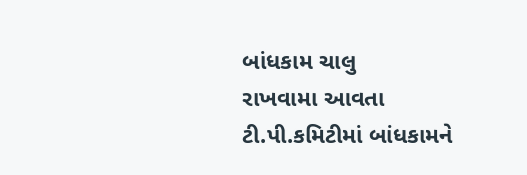બાંધકામ ચાલુ
રાખવામા આવતા ટી.પી.કમિટીમાં બાંધકામને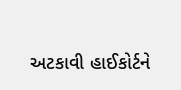અટકાવી હાઈકોર્ટને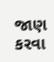જાણ કરવા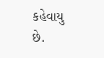કહેવાયુ છે.